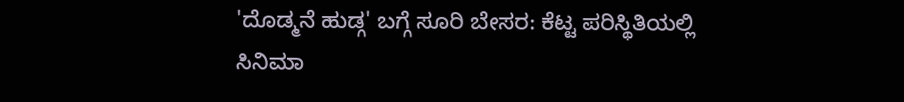'ದೊಡ್ಮನೆ ಹುಡ್ಗ' ಬಗ್ಗೆ ಸೂರಿ ಬೇಸರ: ಕೆಟ್ಟ ಪರಿಸ್ಥಿತಿಯಲ್ಲಿ ಸಿನಿಮಾ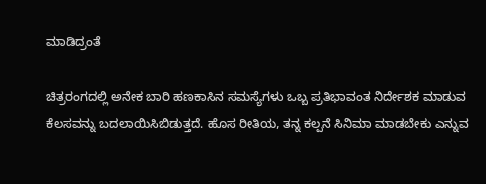ಮಾಡಿದ್ರಂತೆ

ಚಿತ್ರರಂಗದಲ್ಲಿ ಅನೇಕ ಬಾರಿ ಹಣಕಾಸಿನ ಸಮಸ್ಯೆಗಳು ಒಬ್ಬ ಪ್ರತಿಭಾವಂತ ನಿರ್ದೇಶಕ ಮಾಡುವ ಕೆಲಸವನ್ನು ಬದಲಾಯಿಸಿಬಿಡುತ್ತದೆ. ಹೊಸ ರೀತಿಯ, ತನ್ನ ಕಲ್ಪನೆ ಸಿನಿಮಾ ಮಾಡಬೇಕು ಎನ್ನುವ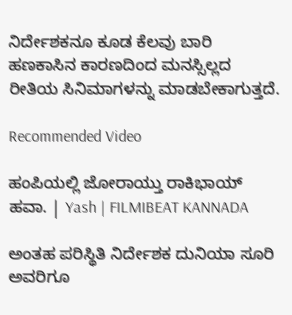ನಿರ್ದೇಶಕನೂ ಕೂಡ ಕೆಲವು ಬಾರಿ ಹಣಕಾಸಿನ ಕಾರಣದಿಂದ ಮನಸ್ಸಿಲ್ಲದ ರೀತಿಯ ಸಿನಿಮಾಗಳನ್ನು ಮಾಡಬೇಕಾಗುತ್ತದೆ.

Recommended Video

ಹಂಪಿಯಲ್ಲಿ ಜೋರಾಯ್ತು ರಾಕಿಭಾಯ್ ಹವಾ. | Yash | FILMIBEAT KANNADA

ಅಂತಹ ಪರಿಸ್ಥಿತಿ ನಿರ್ದೇಶಕ ದುನಿಯಾ ಸೂರಿ ಅವರಿಗೂ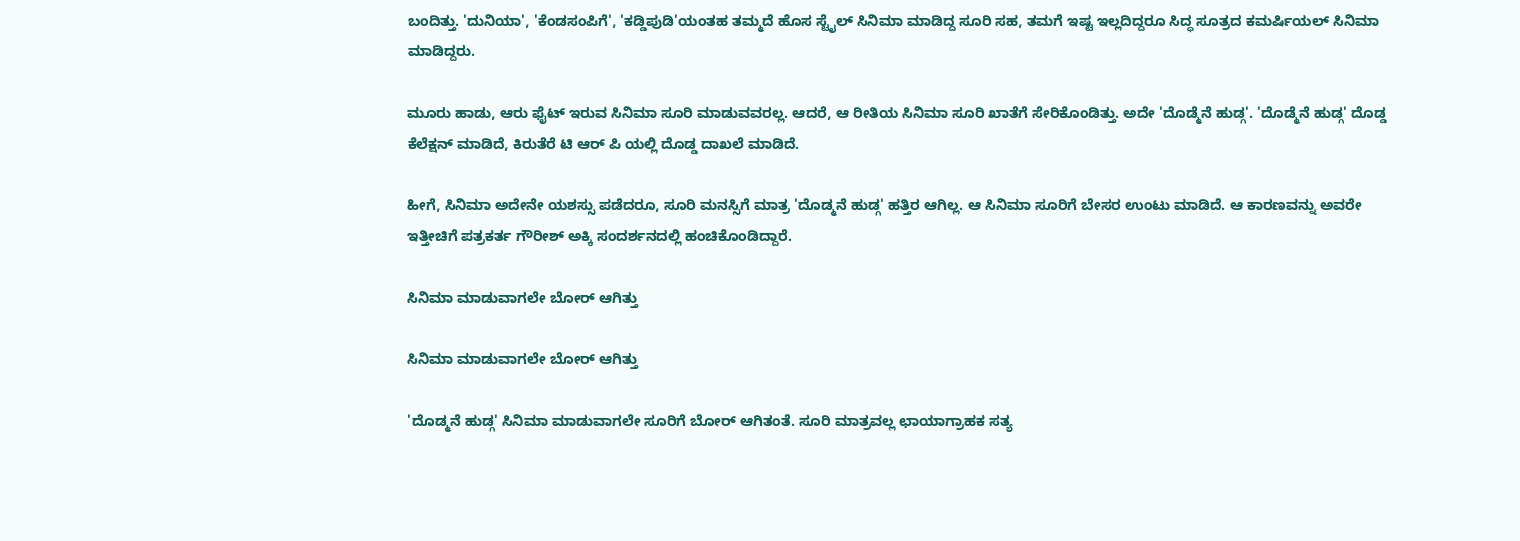ಬಂದಿತ್ತು. 'ದುನಿಯಾ', 'ಕೆಂಡಸಂಪಿಗೆ', 'ಕಡ್ಡಿಪುಡಿ'ಯಂತಹ ತಮ್ಮದೆ ಹೊಸ ಸ್ಟೈಲ್ ಸಿನಿಮಾ ಮಾಡಿದ್ದ ಸೂರಿ ಸಹ, ತಮಗೆ ಇಷ್ಟ ಇಲ್ಲದಿದ್ದರೂ ಸಿದ್ಧ ಸೂತ್ರದ ಕಮರ್ಷಿಯಲ್ ಸಿನಿಮಾ ಮಾಡಿದ್ದರು.

ಮೂರು ಹಾಡು, ಆರು ಫೈಟ್ ಇರುವ ಸಿನಿಮಾ ಸೂರಿ ಮಾಡುವವರಲ್ಲ. ಆದರೆ, ಆ ರೀತಿಯ ಸಿನಿಮಾ ಸೂರಿ ಖಾತೆಗೆ ಸೇರಿಕೊಂಡಿತ್ತು. ಅದೇ 'ದೊಡ್ಮೆನೆ ಹುಡ್ಗ'. 'ದೊಡ್ಮೆನೆ ಹುಡ್ಗ' ದೊಡ್ಡ ಕೆಲೆಕ್ಷನ್ ಮಾಡಿದೆ, ಕಿರುತೆರೆ ಟಿ ಆರ್ ಪಿ ಯಲ್ಲಿ ದೊಡ್ಡ ದಾಖಲೆ ಮಾಡಿದೆ.

ಹೀಗೆ, ಸಿನಿಮಾ ಅದೇನೇ ಯಶಸ್ಸು ಪಡೆದರೂ, ಸೂರಿ ಮನಸ್ಸಿಗೆ ಮಾತ್ರ 'ದೊಡ್ಮನೆ ಹುಡ್ಗ' ಹತ್ತಿರ ಆಗಿಲ್ಲ. ಆ ಸಿನಿಮಾ ಸೂರಿಗೆ ಬೇಸರ ಉಂಟು ಮಾಡಿದೆ. ಆ ಕಾರಣವನ್ನು ಅವರೇ ಇತ್ತೀಚಿಗೆ ಪತ್ರಕರ್ತ ಗೌರೀಶ್ ಅಕ್ಕಿ ಸಂದರ್ಶನದಲ್ಲಿ ಹಂಚಿಕೊಂಡಿದ್ದಾರೆ.

ಸಿನಿಮಾ ಮಾಡುವಾಗಲೇ ಬೋರ್ ಆಗಿತ್ತು

ಸಿನಿಮಾ ಮಾಡುವಾಗಲೇ ಬೋರ್ ಆಗಿತ್ತು

'ದೊಡ್ಮನೆ ಹುಡ್ಗ' ಸಿನಿಮಾ ಮಾಡುವಾಗಲೇ ಸೂರಿಗೆ ಬೋರ್ ಆಗಿತಂತೆ. ಸೂರಿ ಮಾತ್ರವಲ್ಲ ಛಾಯಾಗ್ರಾಹಕ ಸತ್ಯ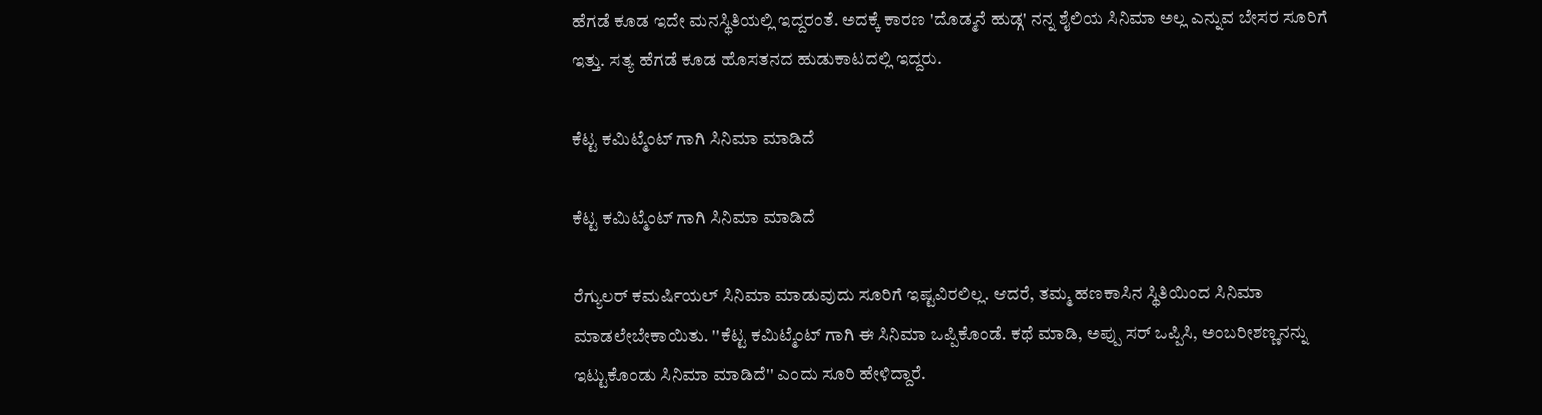ಹೆಗಡೆ ಕೂಡ ಇದೇ ಮನಸ್ಥಿತಿಯಲ್ಲಿ ಇದ್ದರಂತೆ. ಅದಕ್ಕೆ ಕಾರಣ 'ದೊಡ್ಮನೆ ಹುಡ್ಗ' ನನ್ನ ಶೈಲಿಯ ಸಿನಿಮಾ ಅಲ್ಲ ಎನ್ನುವ ಬೇಸರ ಸೂರಿಗೆ ಇತ್ತು. ಸತ್ಯ ಹೆಗಡೆ ಕೂಡ ಹೊಸತನದ ಹುಡುಕಾಟದಲ್ಲಿ ಇದ್ದರು.

ಕೆಟ್ಟ ಕಮಿಟ್ಮೆಂಟ್ ಗಾಗಿ ಸಿನಿಮಾ ಮಾಡಿದೆ

ಕೆಟ್ಟ ಕಮಿಟ್ಮೆಂಟ್ ಗಾಗಿ ಸಿನಿಮಾ ಮಾಡಿದೆ

ರೆಗ್ಯುಲರ್ ಕಮರ್ಷಿಯಲ್ ಸಿನಿಮಾ ಮಾಡುವುದು ಸೂರಿಗೆ ಇಷ್ಟವಿರಲಿಲ್ಲ. ಆದರೆ, ತಮ್ಮ ಹಣಕಾಸಿನ ಸ್ಥಿತಿಯಿಂದ ಸಿನಿಮಾ ಮಾಡಲೇಬೇಕಾಯಿತು. ''ಕೆಟ್ಟ ಕಮಿಟ್ಮೆಂಟ್ ಗಾಗಿ ಈ ಸಿನಿಮಾ ಒಪ್ಪಿಕೊಂಡೆ. ಕಥೆ ಮಾಡಿ, ಅಪ್ಪು ಸರ್ ಒಪ್ಪಿಸಿ, ಅಂಬರೀಶಣ್ಣನನ್ನು ಇಟ್ಟುಕೊಂಡು ಸಿನಿಮಾ ಮಾಡಿದೆ'' ಎಂದು ಸೂರಿ ಹೇಳಿದ್ದಾರೆ.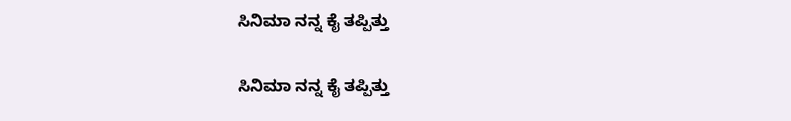ಸಿನಿಮಾ ನನ್ನ ಕೈ ತಪ್ಪಿತ್ತು

ಸಿನಿಮಾ ನನ್ನ ಕೈ ತಪ್ಪಿತ್ತು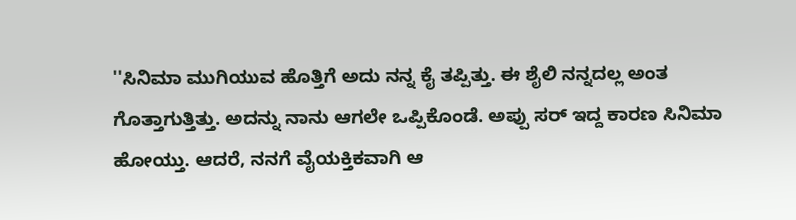''ಸಿನಿಮಾ ಮುಗಿಯುವ ಹೊತ್ತಿಗೆ ಅದು ನನ್ನ ಕೈ ತಪ್ಪಿತ್ತು. ಈ ಶೈಲಿ ನನ್ನದಲ್ಲ ಅಂತ ಗೊತ್ತಾಗುತ್ತಿತ್ತು. ಅದನ್ನು ನಾನು ಆಗಲೇ ಒಪ್ಪಿಕೊಂಡೆ. ಅಪ್ಪು ಸರ್ ಇದ್ದ ಕಾರಣ ಸಿನಿಮಾ ಹೋಯ್ತು. ಆದರೆ, ನನಗೆ ವೈಯಕ್ತಿಕವಾಗಿ ಆ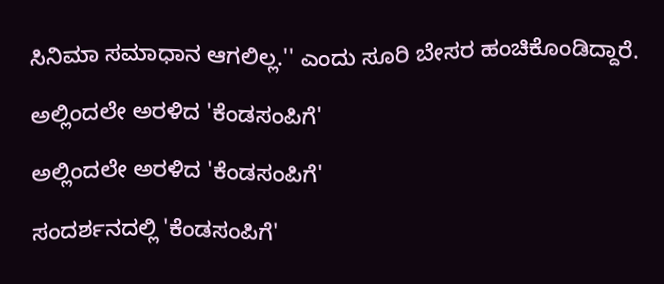ಸಿನಿಮಾ ಸಮಾಧಾನ ಆಗಲಿಲ್ಲ.'' ಎಂದು ಸೂರಿ ಬೇಸರ ಹಂಚಿಕೊಂಡಿದ್ದಾರೆ.

ಅಲ್ಲಿಂದಲೇ ಅರಳಿದ 'ಕೆಂಡಸಂಪಿಗೆ'

ಅಲ್ಲಿಂದಲೇ ಅರಳಿದ 'ಕೆಂಡಸಂಪಿಗೆ'

ಸಂದರ್ಶನದಲ್ಲಿ 'ಕೆಂಡಸಂಪಿಗೆ'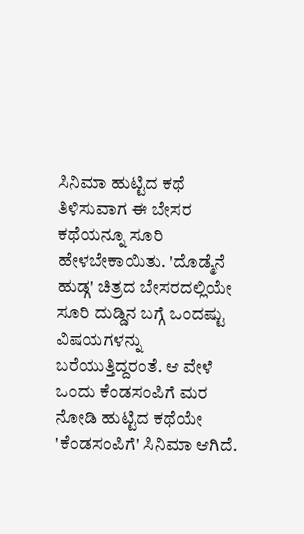ಸಿನಿಮಾ ಹುಟ್ಟಿದ ಕಥೆ ತಿಳಿಸುವಾಗ ಈ ಬೇಸರ ಕಥೆಯನ್ನೂ ಸೂರಿ ಹೇಳಬೇಕಾಯಿತು. 'ದೊಡ್ಮೆನೆ ಹುಡ್ಗ' ಚಿತ್ರದ ಬೇಸರದಲ್ಲಿಯೇ ಸೂರಿ ದುಡ್ಡಿನ ಬಗ್ಗೆ ಒಂದಷ್ಟು ವಿಷಯಗಳನ್ನು ಬರೆಯುತ್ತಿದ್ದರಂತೆ. ಆ ವೇಳೆ ಒಂದು ಕೆಂಡಸಂಪಿಗೆ ಮರ ನೋಡಿ ಹುಟ್ಟಿದ ಕಥೆಯೇ 'ಕೆಂಡಸಂಪಿಗೆ' ಸಿನಿಮಾ ಆಗಿದೆ.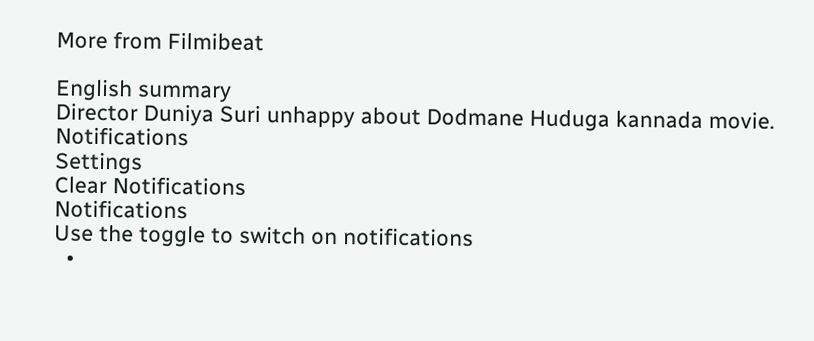More from Filmibeat

English summary
Director Duniya Suri unhappy about Dodmane Huduga kannada movie.
Notifications
Settings
Clear Notifications
Notifications
Use the toggle to switch on notifications
  •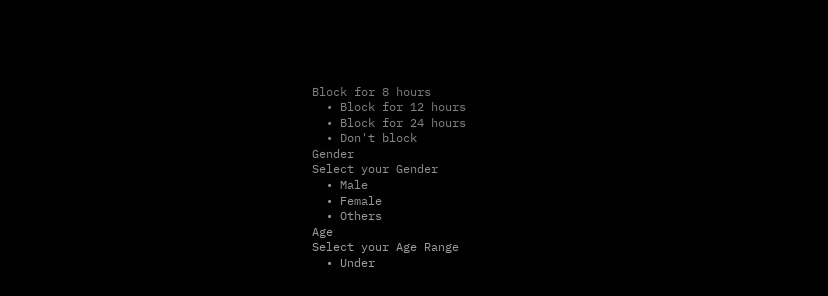Block for 8 hours
  • Block for 12 hours
  • Block for 24 hours
  • Don't block
Gender
Select your Gender
  • Male
  • Female
  • Others
Age
Select your Age Range
  • Under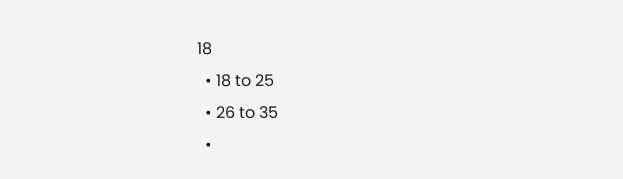18
  • 18 to 25
  • 26 to 35
  •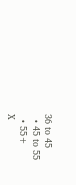36 to 45
  • 45 to 55
  • 55+
X